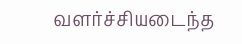வளர்ச்சியடைந்த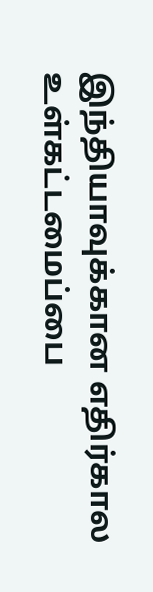இந்தியாவுக்கான எதிர்கால உள்கட்டமைப்பை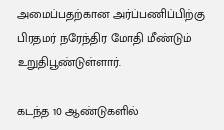அமைப்பதற்கான அர்ப்பணிப்பிற்கு பிரதமர் நரேந்திர மோதி மீண்டும் உறுதிபூண்டுள்ளார்.

கடந்த 10 ஆண்டுகளில்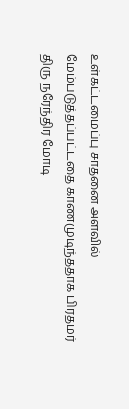உள்கட்டமைப்பு சாதனை அளவில் மேம்படுத்தப்பட்டதை காணமுடிந்ததாக பிரதமர் திரு நரேந்திர மோடி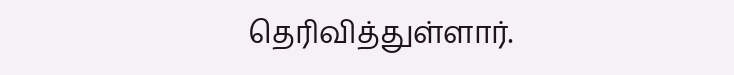தெரிவித்துள்ளார்.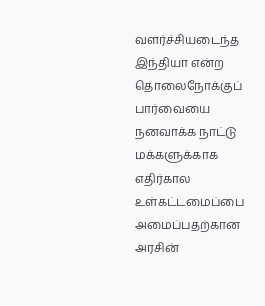வளர்ச்சியடைந்த இந்தியா என்ற தொலைநோக்குப் பார்வையை நனவாக்க நாட்டு மக்களுக்காக எதிர்கால உள்கட்டமைப்பை அமைப்பதற்கான அரசின்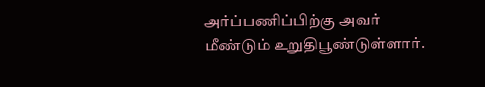அர்ப்பணிப்பிற்கு அவர் மீண்டும் உறுதிபூண்டுள்ளார்.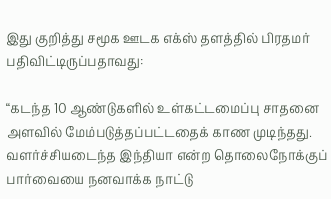இது குறித்து சமூக ஊடக எக்ஸ் தளத்தில் பிரதமர் பதிவிட்டிருப்பதாவது:

“கடந்த 10 ஆண்டுகளில் உள்கட்டமைப்பு சாதனை அளவில் மேம்படுத்தப்பட்டதைக் காண முடிந்தது. வளர்ச்சியடைந்த இந்தியா என்ற தொலைநோக்குப் பார்வையை நனவாக்க நாட்டு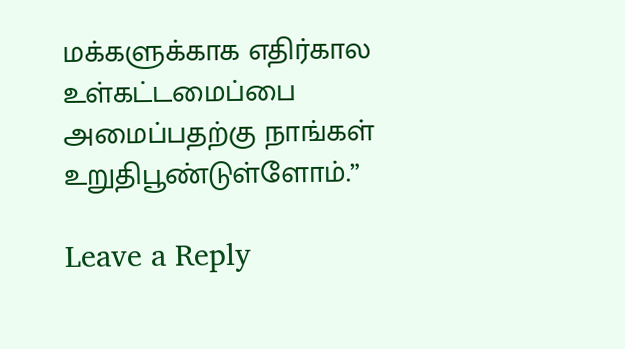மக்களுக்காக எதிர்கால உள்கட்டமைப்பை அமைப்பதற்கு நாங்கள் உறுதிபூண்டுள்ளோம்.”

Leave a Reply